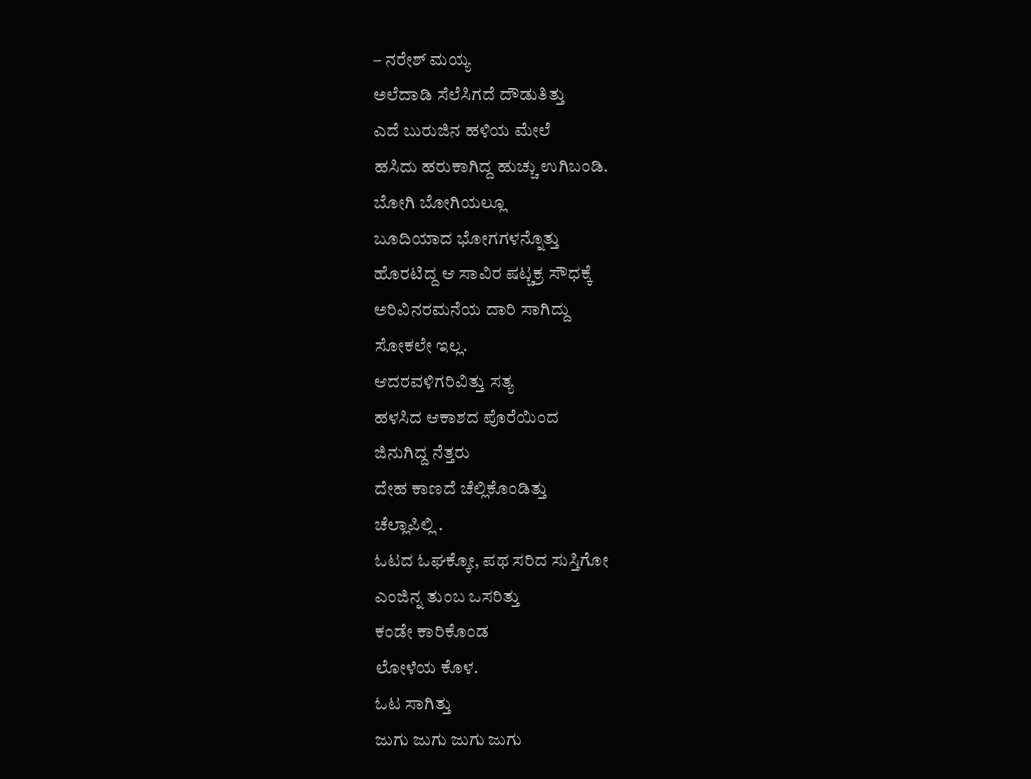– ನರೇಶ್ ಮಯ್ಯ
ಅಲೆದಾಡಿ ಸೆಲೆಸಿಗದೆ ದೌಡುತಿತ್ತು
ಎದೆ ಬುರುಜಿನ ಹಳಿಯ ಮೇಲೆ
ಹಸಿದು ಹರುಕಾಗಿದ್ದ ಹುಚ್ಚು ಉಗಿಬಂಡಿ.
ಬೋಗಿ ಬೋಗಿಯಲ್ಲೂ
ಬೂದಿಯಾದ ಭೋಗಗಳನ್ನೊತ್ತು
ಹೊರಟಿದ್ದ ಆ ಸಾವಿರ ಷಟ್ಚಕ್ರ ಸೌಧಕ್ಕೆ
ಅರಿವಿನರಮನೆಯ ದಾರಿ ಸಾಗಿದ್ದು
ಸೋಕಲೇ ಇಲ್ಲ.
ಆದರವಳಿಗರಿವಿತ್ತು ಸತ್ಯ
ಹಳಸಿದ ಆಕಾಶದ ಪೊರೆಯಿಂದ
ಜಿನುಗಿದ್ದ ನೆತ್ತರು
ದೇಹ ಕಾಣದೆ ಚೆಲ್ಲಿಕೊಂಡಿತ್ತು
ಚೆಲ್ಲಾಪಿಲ್ಲಿ .
ಓಟದ ಓಘಕ್ಕೋ, ಪಥ ಸರಿದ ಸುಸ್ತಿಗೋ
ಎಂಜಿನ್ನ ತುಂಬ ಒಸರಿತ್ತು
ಕಂಡೇ ಕಾರಿಕೊಂಡ
ಲೋಳೆಯ ಕೊಳ.
ಓಟ ಸಾಗಿತ್ತು
ಜುಗು ಜುಗು ಜುಗು ಜುಗು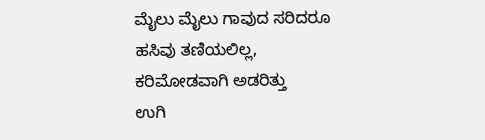ಮೈಲು ಮೈಲು ಗಾವುದ ಸರಿದರೂ
ಹಸಿವು ತಣಿಯಲಿಲ್ಲ,
ಕರಿಮೋಡವಾಗಿ ಅಡರಿತ್ತು
ಉಗಿ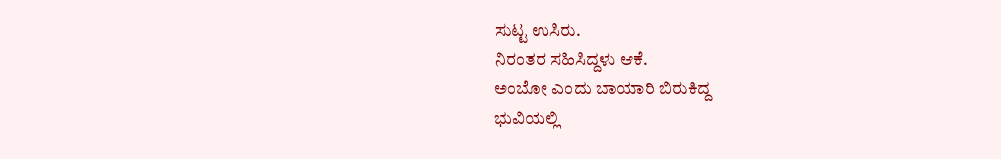ಸುಟ್ಟ ಉಸಿರು.
ನಿರಂತರ ಸಹಿಸಿದ್ದಳು ಆಕೆ.
ಅಂಬೋ ಎಂದು ಬಾಯಾರಿ ಬಿರುಕಿದ್ದ
ಭುವಿಯಲ್ಲಿ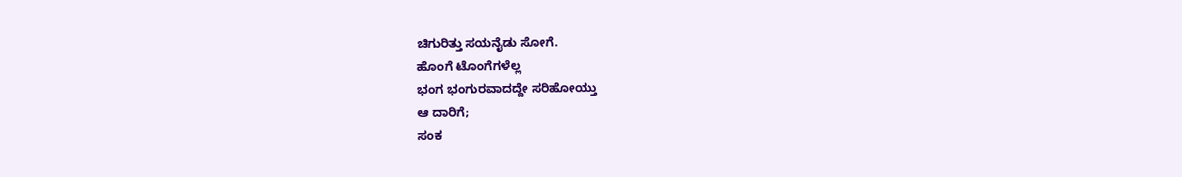ಚಿಗುರಿತ್ತು ಸಯನೈಡು ಸೋಗೆ.
ಹೊಂಗೆ ಟೊಂಗೆಗಳೆಲ್ಲ
ಭಂಗ ಭಂಗುರವಾದದ್ದೇ ಸರಿಹೋಯ್ತು
ಆ ದಾರಿಗೆ;
ಸಂಕ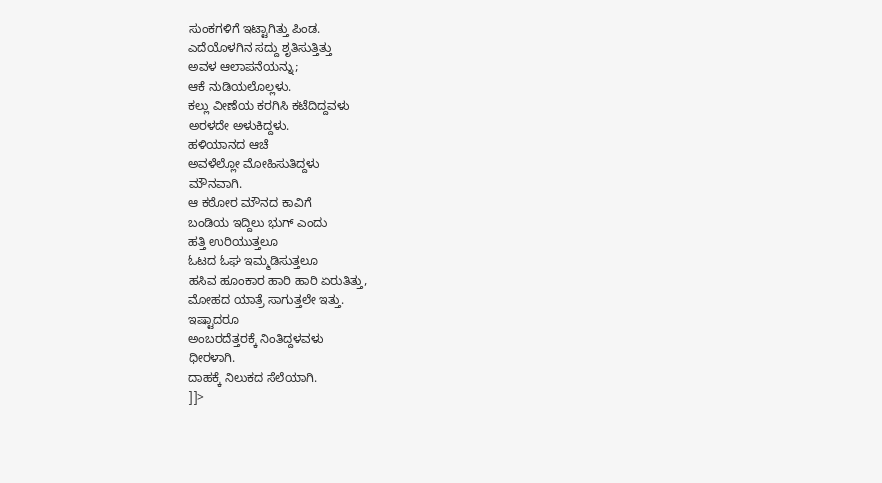ಸುಂಕಗಳಿಗೆ ಇಟ್ಟಾಗಿತ್ತು ಪಿಂಡ.
ಎದೆಯೊಳಗಿನ ಸದ್ದು ಶೃತಿಸುತ್ತಿತ್ತು
ಅವಳ ಆಲಾಪನೆಯನ್ನು;
ಆಕೆ ನುಡಿಯಲೊಲ್ಲಳು.
ಕಲ್ಲು ವೀಣೆಯ ಕರಗಿಸಿ ಕಟೆದಿದ್ದವಳು
ಅರಳದೇ ಅಳುಕಿದ್ದಳು.
ಹಳಿಯಾನದ ಆಚೆ
ಅವಳೆಲ್ಲೋ ಮೋಹಿಸುತಿದ್ದಳು
ಮೌನವಾಗಿ.
ಆ ಕಠೋರ ಮೌನದ ಕಾವಿಗೆ
ಬಂಡಿಯ ಇದ್ದಿಲು ಭುಗ್ ಎಂದು
ಹತ್ತಿ ಉರಿಯುತ್ತಲೂ
ಓಟದ ಓಘ ಇಮ್ಮಡಿಸುತ್ತಲೂ
ಹಸಿವ ಹೂಂಕಾರ ಹಾರಿ ಹಾರಿ ಏರುತಿತ್ತು,
ಮೋಹದ ಯಾತ್ರೆ ಸಾಗುತ್ತಲೇ ಇತ್ತು.
ಇಷ್ಟಾದರೂ
ಅಂಬರದೆತ್ತರಕ್ಕೆ ನಿಂತಿದ್ದಳವಳು
ಧೀರಳಾಗಿ.
ದಾಹಕ್ಕೆ ನಿಲುಕದ ಸೆಲೆಯಾಗಿ.
]]>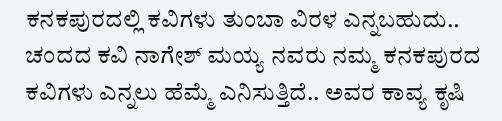ಕನಕಪುರದಲ್ಲಿ ಕವಿಗಳು ತುಂಬಾ ವಿರಳ ಎನ್ನಬಹುದು.. ಚಂದದ ಕವಿ ನಾಗೇಶ್ ಮಯ್ಯ ನವರು ನಮ್ಮ ಕನಕಪುರದ ಕವಿಗಳು ಎನ್ನಲು ಹೆಮ್ಮೆ ಎನಿಸುತ್ತಿದೆ.. ಅವರ ಕಾವ್ಯ ಕೃಷಿ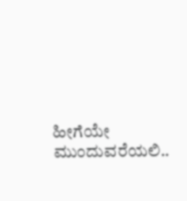ಹೀಗೆಯೇ ಮುಂದುವರೆಯಲಿ..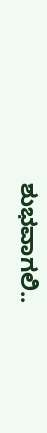ಶುಭವಾಗಲಿ..